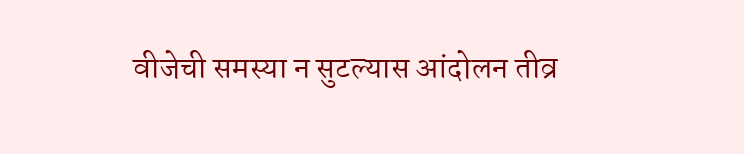वीजेची समस्या न सुटल्‍यास आंदोलन तीव्र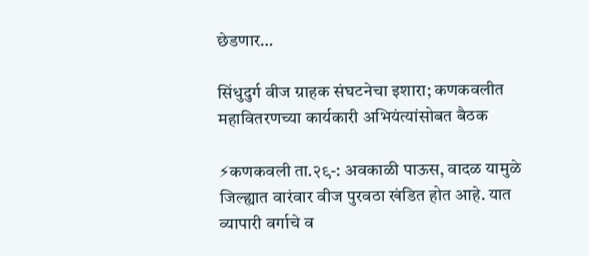छेडणार…

सिंधुदुर्ग वीज ग्राहक संघटनेचा इशारा; कणकवलीत महावितरणच्या कार्यकारी अभियंत्यांसोबत बैठक

⚡कणकवली ता.२९-: अवकाळी पाऊस, वादळ यामुळे जिल्ह्यात वारंवार वीज पुरवठा खंडित होत आहे. यात व्यापारी वर्गाचे व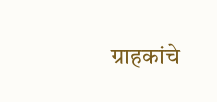ग्राहकांचे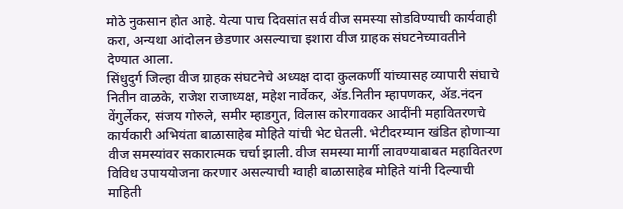मोठे नुकसान होत आहे. येत्‍या पाच दिवसांत सर्व वीज समस्या सोडविण्याची कार्यवाही करा, अन्यथा आंदोलन छेडणार असल्याचा इशारा वीज ग्राहक संघटनेच्यावतीने देण्यात आला.
सिंधुदुर्ग जिल्‍हा वीज ग्राहक संघटनेचे अध्यक्ष दादा कुलकर्णी यांच्यासह व्यापारी संघाचे नितीन वाळके, राजेश राजाध्यक्ष, महेश नार्वेकर, ॲड.नितीन म्‍हापणकर, ॲड.नंदन वेंगुर्लेकर, संजय गोरुले, समीर म्‍हाडगुत, विलास कोरगावकर आदींनी महावितरणचे कार्यकारी अभियंता बाळासाहेब मोहिते यांची भेट घेतली. भेटीदरम्यान खंडित होणाऱ्या वीज समस्यांवर सकारात्‍मक चर्चा झाली. वीज समस्या मार्गी लावण्याबाबत महावितरण विविध उपाययोजना करणार असल्याची ग्वाही बाळासाहेब मोहिते यांनी दिल्‍याची माहिती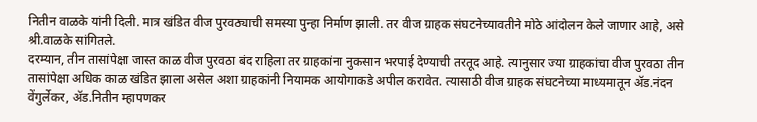नितीन वाळके यांनी दिली. मात्र खंडित वीज पुरवठ्याची समस्या पुन्हा निर्माण झाली. तर वीज ग्राहक संघटनेच्यावतीने मोठे आंदोलन केले जाणार आहे, असे श्री.वाळके सांगितले.
दरम्‍यान, तीन तासांपेक्षा जास्त काळ वीज पुरवठा बंद राहिला तर ग्राहकांना नुकसान भरपाई देण्याची तरतूद आहे. त्‍यानुसार ज्‍या ग्राहकांचा वीज पुरवठा तीन तासांपेक्षा अधिक काळ खंडित झाला असेल अशा ग्राहकांनी नियामक आयोगाकडे अपील करावेत. त्‍यासाठी वीज ग्राहक संघटनेच्या माध्यमातून ॲड.नंदन वेंगुर्लेकर, ॲड.नितीन म्‍हापणकर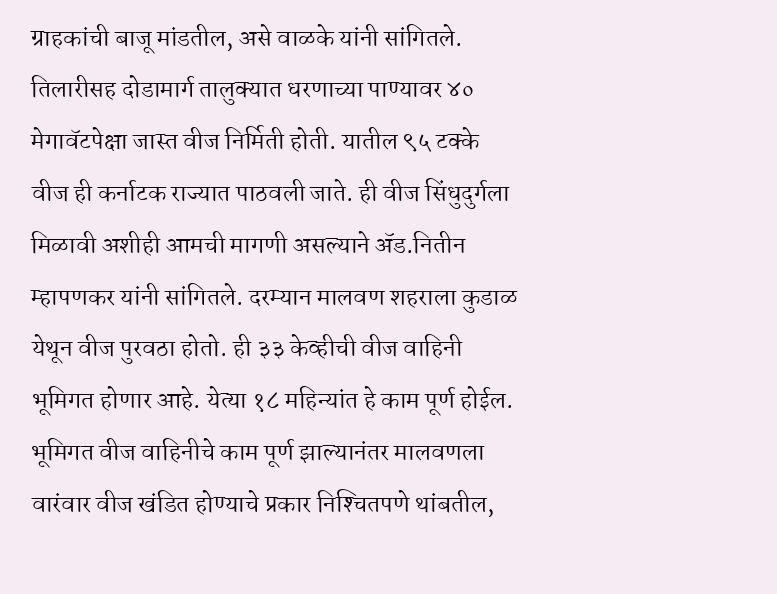ग्राहकांची बाजू मांडतील, असे वाळके यांनी सांगितले.
तिलारीसह दोडामार्ग तालुक्‍यात धरणाच्या पाण्यावर ४० मेगावॅटपेक्षा जास्त वीज निर्मिती होती. यातील ९५ टक्‍के वीज ही कर्नाटक राज्‍यात पाठवली जाते. ही वीज सिंधुदुर्गला मिळावी अशीही आमची मागणी असल्‍याने ॲड.नितीन म्‍हापणकर यांनी सांगितले. दरम्‍यान मालवण शहराला कुडाळ येथून वीज पुरवठा होतो. ही ३३ केव्हीची वीज वाहिनी भूमिगत होणार आहे. येत्‍या १८ महिन्यांत हे काम पूर्ण होईल. भूमिगत वीज वाहिनीचे काम पूर्ण झाल्‍यानंतर मालवणला वारंवार वीज खंडित होण्याचे प्रकार निश्‍चितपणे थांबतील,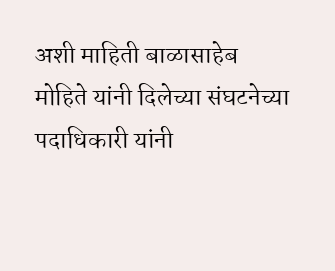अशी माहिती बाळासाहेब मोहिते यांनी दिलेच्या संघटनेच्या पदाधिकारी यांनी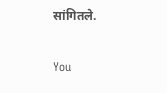सांगितले.

You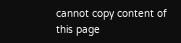cannot copy content of this page